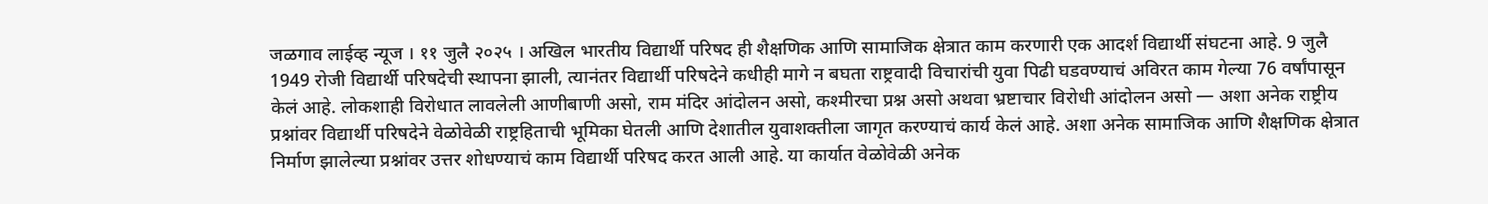जळगाव लाईव्ह न्यूज । ११ जुलै २०२५ । अखिल भारतीय विद्यार्थी परिषद ही शैक्षणिक आणि सामाजिक क्षेत्रात काम करणारी एक आदर्श विद्यार्थी संघटना आहे. 9 जुलै 1949 रोजी विद्यार्थी परिषदेची स्थापना झाली, त्यानंतर विद्यार्थी परिषदेने कधीही मागे न बघता राष्ट्रवादी विचारांची युवा पिढी घडवण्याचं अविरत काम गेल्या 76 वर्षांपासून केलं आहे. लोकशाही विरोधात लावलेली आणीबाणी असो, राम मंदिर आंदोलन असो, कश्मीरचा प्रश्न असो अथवा भ्रष्टाचार विरोधी आंदोलन असो — अशा अनेक राष्ट्रीय प्रश्नांवर विद्यार्थी परिषदेने वेळोवेळी राष्ट्रहिताची भूमिका घेतली आणि देशातील युवाशक्तीला जागृत करण्याचं कार्य केलं आहे. अशा अनेक सामाजिक आणि शैक्षणिक क्षेत्रात निर्माण झालेल्या प्रश्नांवर उत्तर शोधण्याचं काम विद्यार्थी परिषद करत आली आहे. या कार्यात वेळोवेळी अनेक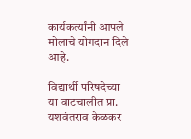कार्यकर्त्यांनी आपले मोलाचे योगदान दिले आहे.

विद्यार्थी परिषदेच्या या वाटचालीत प्रा. यशवंतराव केळकर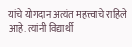यांचे योगदान अत्यंत महत्त्वाचे राहिले आहे. त्यांनी विद्यार्थी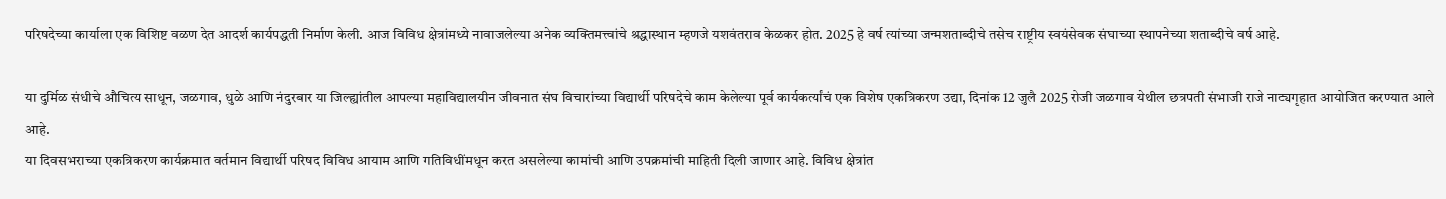परिषदेच्या कार्याला एक विशिष्ट वळण देत आदर्श कार्यपद्धती निर्माण केली. आज विविध क्षेत्रांमध्ये नावाजलेल्या अनेक व्यक्तिमत्त्वांचे श्रद्धास्थान म्हणजे यशवंतराव केळकर होत. 2025 हे वर्ष त्यांच्या जन्मशताब्दीचे तसेच राष्ट्रीय स्वयंसेवक संघाच्या स्थापनेच्या शताब्दीचे वर्ष आहे.

या दुर्मिळ संधीचे औचित्य साधून, जळगाव, धुळे आणि नंदुरबार या जिल्ह्यांतील आपल्या महाविद्यालयीन जीवनात संघ विचारांच्या विद्यार्थी परिषदेचे काम केलेल्या पूर्व कार्यकर्त्यांचं एक विशेष एकत्रिकरण उद्या, दिनांक 12 जुलै 2025 रोजी जळगाव येथील छत्रपती संभाजी राजे नाट्यगृहात आयोजित करण्यात आले आहे.
या दिवसभराच्या एकत्रिकरण कार्यक्रमात वर्तमान विद्यार्थी परिषद विविध आयाम आणि गतिविधींमधून करत असलेल्या कामांची आणि उपक्रमांची माहिती दिली जाणार आहे. विविध क्षेत्रांत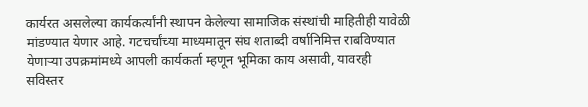कार्यरत असलेल्या कार्यकर्त्यांनी स्थापन केलेल्या सामाजिक संस्थांची माहितीही यावेळी मांडण्यात येणार आहे. गटचर्चांच्या माध्यमातून संघ शताब्दी वर्षानिमित्त राबविण्यात येणाऱ्या उपक्रमांमध्ये आपली कार्यकर्ता म्हणून भूमिका काय असावी, यावरही सविस्तर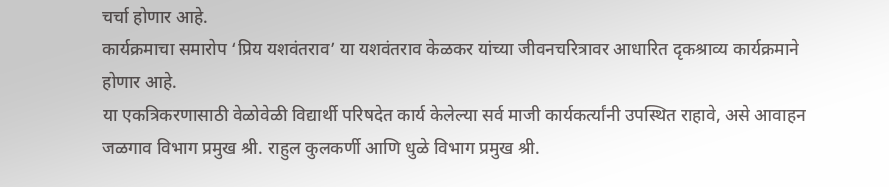चर्चा होणार आहे.
कार्यक्रमाचा समारोप ‘प्रिय यशवंतराव’ या यशवंतराव केळकर यांच्या जीवनचरित्रावर आधारित दृकश्राव्य कार्यक्रमाने होणार आहे.
या एकत्रिकरणासाठी वेळोवेळी विद्यार्थी परिषदेत कार्य केलेल्या सर्व माजी कार्यकर्त्यांनी उपस्थित राहावे, असे आवाहन जळगाव विभाग प्रमुख श्री. राहुल कुलकर्णी आणि धुळे विभाग प्रमुख श्री.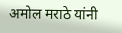अमोल मराठे यांनी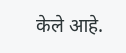केले आहे.